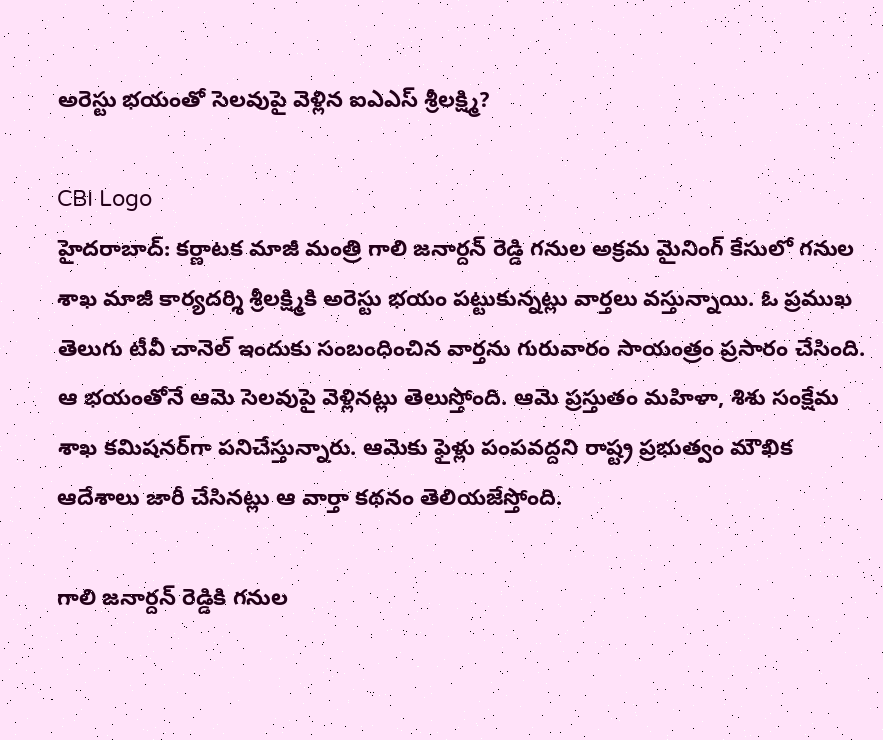అరెస్టు భయంతో సెలవుపై వెళ్లిన ఐఎఎస్ శ్రీలక్ష్మి?

CBI Logo
హైదరాబాద్: కర్ణాటక మాజీ మంత్రి గాలి జనార్దన్ రెడ్డి గనుల అక్రమ మైనింగ్ కేసులో గనుల శాఖ మాజీ కార్యదర్శి శ్రీలక్ష్మికి అరెస్టు భయం పట్టుకున్నట్లు వార్తలు వస్తున్నాయి. ఓ ప్రముఖ తెలుగు టీవీ చానెల్ ఇందుకు సంబంధించిన వార్తను గురువారం సాయంత్రం ప్రసారం చేసింది. ఆ భయంతోనే ఆమె సెలవుపై వెళ్లినట్లు తెలుస్తోంది. ఆమె ప్రస్తుతం మహిళా, శిశు సంక్షేమ శాఖ కమిషనర్‌గా పనిచేస్తున్నారు. ఆమెకు ఫైళ్లు పంపవద్దని రాష్ట్ర ప్రభుత్వం మౌఖిక ఆదేశాలు జారీ చేసినట్లు ఆ వార్తా కథనం తెలియజేస్తోంది.

గాలి జనార్దన్ రెడ్డికి గనుల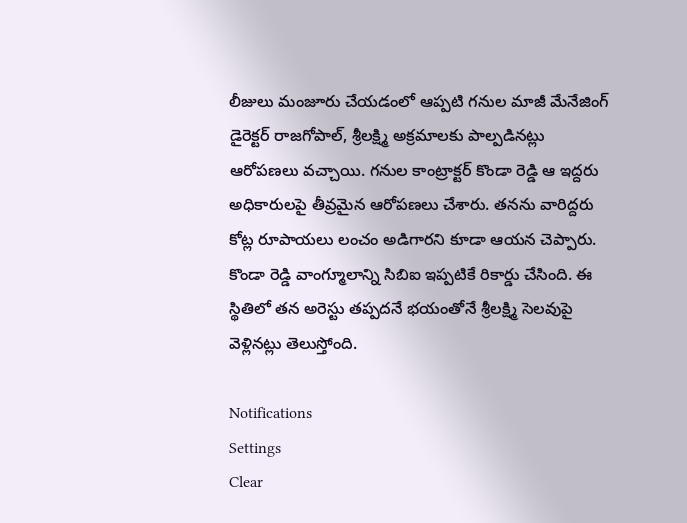లీజులు మంజూరు చేయడంలో ఆప్పటి గనుల మాజీ మేనేజింగ్ డైరెక్టర్ రాజగోపాల్, శ్రీలక్ష్మి అక్రమాలకు పాల్పడినట్లు ఆరోపణలు వచ్చాయి. గనుల కాంట్రాక్టర్ కొండా రెడ్డి ఆ ఇద్దరు అధికారులపై తీవ్రమైన ఆరోపణలు చేశారు. తనను వారిద్దరు కోట్ల రూపాయలు లంచం అడిగారని కూడా ఆయన చెప్పారు. కొండా రెడ్డి వాంగ్మూలాన్ని సిబిఐ ఇప్పటికే రికార్డు చేసింది. ఈ స్థితిలో తన అరెస్టు తప్పదనే భయంతోనే శ్రీలక్ష్మి సెలవుపై వెళ్లినట్లు తెలుస్తోంది.

Notifications
Settings
Clear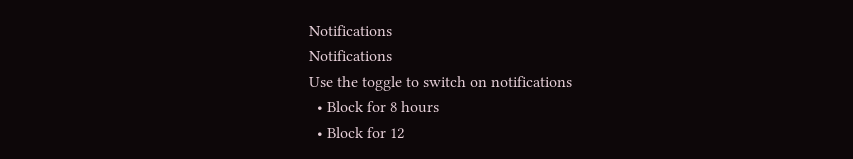Notifications
Notifications
Use the toggle to switch on notifications
  • Block for 8 hours
  • Block for 12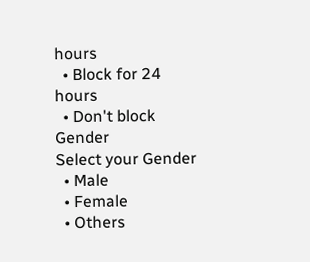hours
  • Block for 24 hours
  • Don't block
Gender
Select your Gender
  • Male
  • Female
  • Others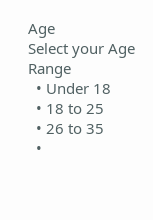Age
Select your Age Range
  • Under 18
  • 18 to 25
  • 26 to 35
  •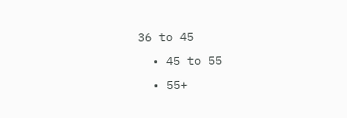36 to 45
  • 45 to 55
  • 55+